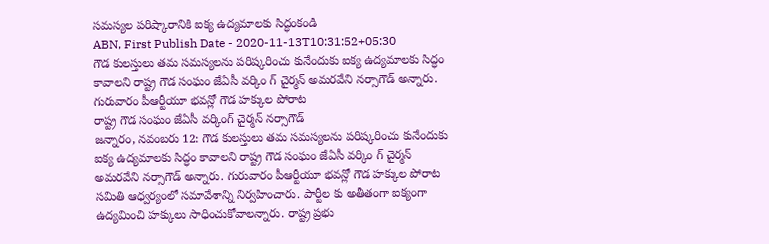సమస్యల పరిష్కారానికి ఐక్య ఉద్యమాలకు సిద్ధంకండి
ABN, First Publish Date - 2020-11-13T10:31:52+05:30
గౌడ కులస్తులు తమ సమస్యలను పరిష్కరించు కునేందుకు ఐక్య ఉద్యమాలకు సిద్ధం కావాలని రాష్ట్ర గౌడ సంఘం జేఏసీ వర్కిం గ్ చైర్మన్ అమరవేని నర్సాగౌడ్ అన్నారు. గురువారం పీఆర్టీయూ భవన్లో గౌడ హక్కుల పోరాట
రాష్ట్ర గౌడ సంఘం జేఏసీ వర్కింగ్ చైర్మన్ నర్సాగౌడ్
జన్నారం, నవంబరు 12: గౌడ కులస్తులు తమ సమస్యలను పరిష్కరించు కునేందుకు ఐక్య ఉద్యమాలకు సిద్ధం కావాలని రాష్ట్ర గౌడ సంఘం జేఏసీ వర్కిం గ్ చైర్మన్ అమరవేని నర్సాగౌడ్ అన్నారు. గురువారం పీఆర్టీయూ భవన్లో గౌడ హక్కుల పోరాట సమితి ఆధ్వర్యంలో సమావేశాన్ని నిర్వహించారు. పార్టీల కు అతీతంగా ఐక్యంగా ఉద్యమించి హక్కులు సాధించుకోవాలన్నారు. రాష్ట్ర ప్రభు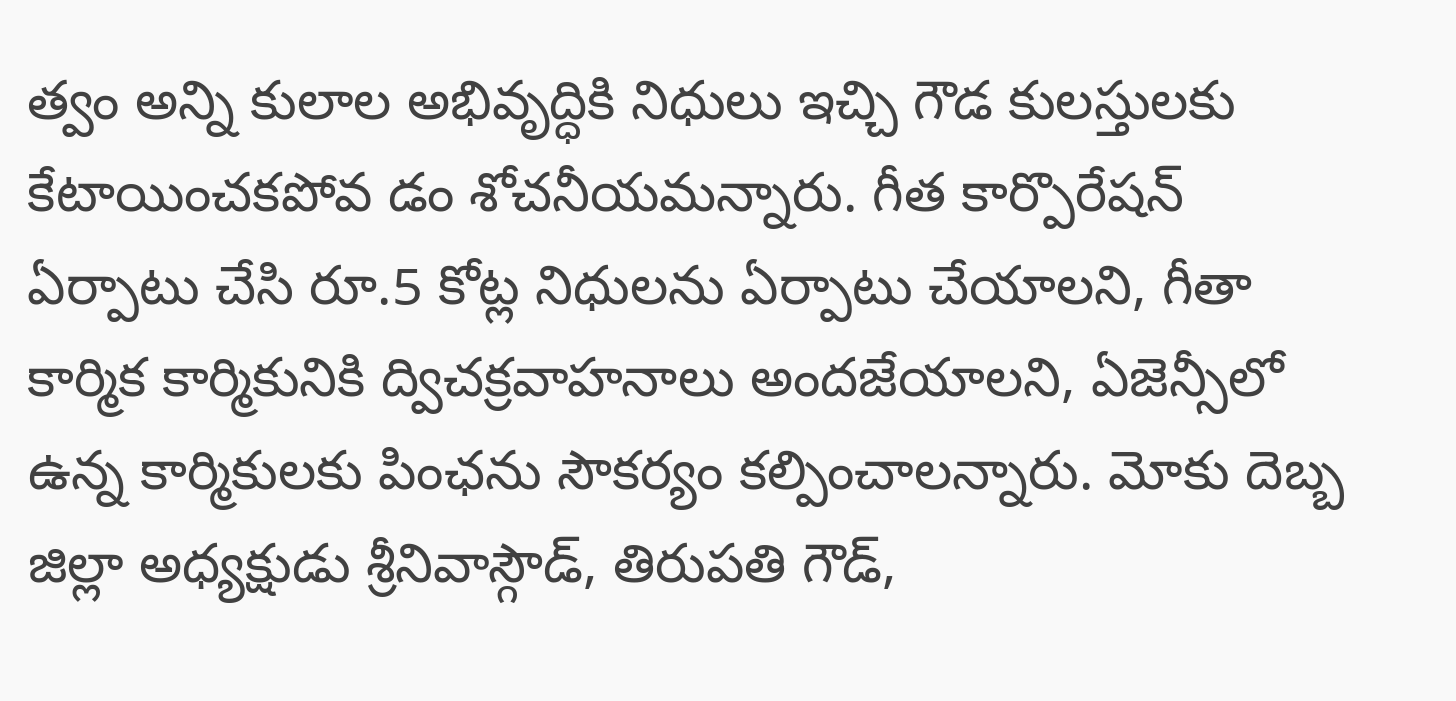త్వం అన్ని కులాల అభివృద్ధికి నిధులు ఇచ్చి గౌడ కులస్తులకు కేటాయించకపోవ డం శోచనీయమన్నారు. గీత కార్పొరేషన్ ఏర్పాటు చేసి రూ.5 కోట్ల నిధులను ఏర్పాటు చేయాలని, గీతా కార్మిక కార్మికునికి ద్విచక్రవాహనాలు అందజేయాలని, ఏజెన్సీలో ఉన్న కార్మికులకు పింఛను సౌకర్యం కల్పించాలన్నారు. మోకు దెబ్బ జిల్లా అధ్యక్షుడు శ్రీనివాస్గౌడ్, తిరుపతి గౌడ్,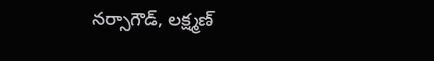నర్సాగౌడ్, లక్ష్మణ్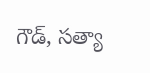గౌడ్, సత్యా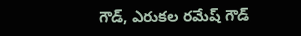గౌడ్, ఎరుకల రమేష్ గౌడ్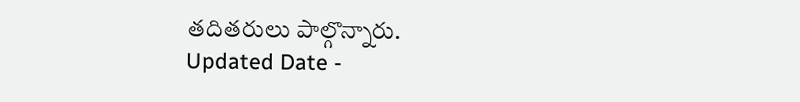తదితరులు పాల్గొన్నారు.
Updated Date -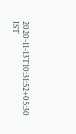2020-11-13T10:31:52+05:30 IST